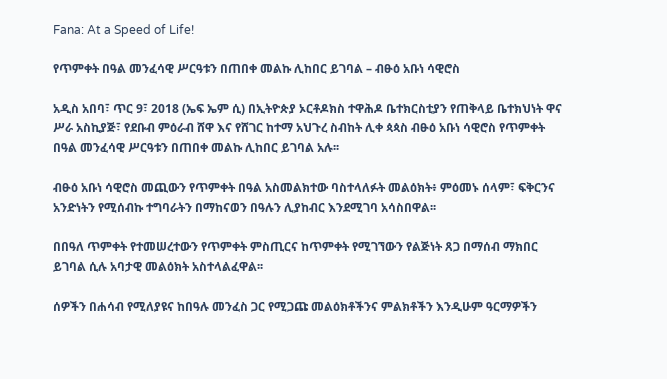Fana: At a Speed of Life!

የጥምቀት በዓል መንፈሳዊ ሥርዓቱን በጠበቀ መልኩ ሊከበር ይገባል – ብፁዕ አቡነ ሳዊሮስ

አዲስ አበባ፣ ጥር 9፣ 2018 (ኤፍ ኤም ሲ) በኢትዮጵያ ኦርቶዶክስ ተዋሕዶ ቤተክርስቲያን የጠቅላይ ቤተክህነት ዋና ሥራ አስኪያጅ፣ የደቡብ ምዕራብ ሸዋ እና የሸገር ከተማ አህጉረ ስብከት ሊቀ ጳጳስ ብፁዕ አቡነ ሳዊሮስ የጥምቀት በዓል መንፈሳዊ ሥርዓቱን በጠበቀ መልኩ ሊከበር ይገባል አሉ፡፡

ብፁዕ አቡነ ሳዊሮስ መጪውን የጥምቀት በዓል አስመልክተው ባስተላለፉት መልዕክት፥ ምዕመኑ ሰላም፣ ፍቅርንና አንድነትን የሚሰብኩ ተግባራትን በማከናወን በዓሉን ሊያከብር እንደሚገባ አሳስበዋል፡፡

በበዓለ ጥምቀት የተመሠረተውን የጥምቀት ምስጢርና ከጥምቀት የሚገኘውን የልጅነት ጸጋ በማሰብ ማክበር ይገባል ሲሉ አባታዊ መልዕክት አስተላልፈዋል፡፡

ሰዎችን በሐሳብ የሚለያዩና ከበዓሉ መንፈስ ጋር የሚጋጩ መልዕክቶችንና ምልክቶችን እንዲሁም ዓርማዎችን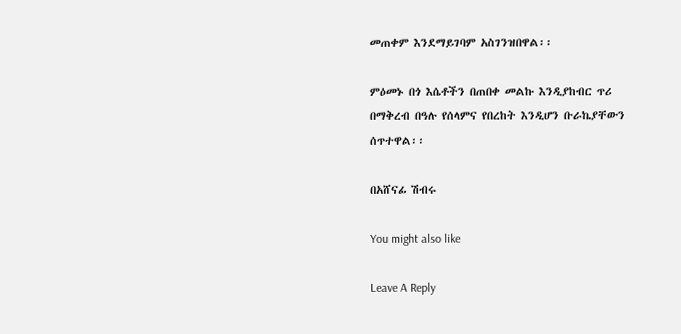መጠቀም እንደማይገባም አስገንዝበዋል፡፡

ምዕመኑ በጎ እሴቶችን በጠበቀ መልኩ እንዲያከብር ጥሪ በማቅረብ በዓሉ የሰላምና የበረከት እንዲሆን ቡራኬያቸውን ሰጥተዋል፡፡

በአሸናፊ ሽብሩ

You might also like

Leave A Reply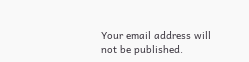Your email address will not be published.